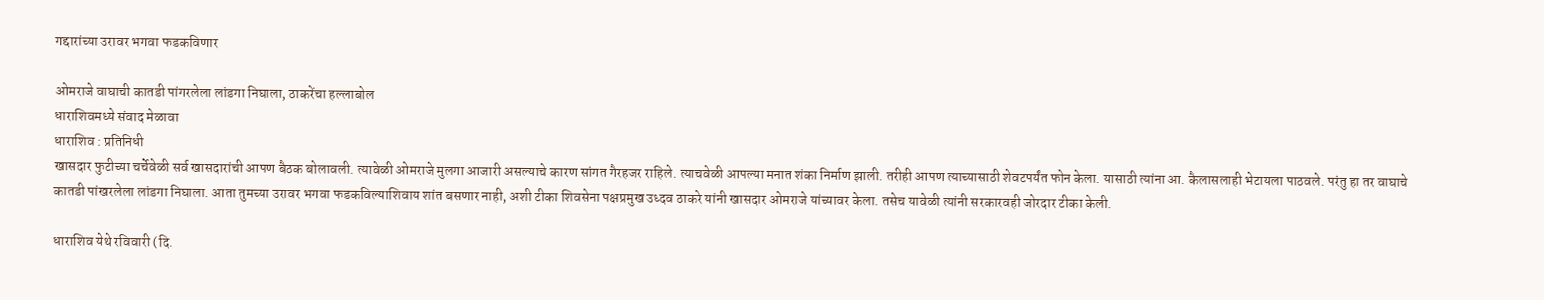गद्दारांच्या उरावर भगवा फडकविणार

ओमराजे वाघाची कातडी पांगरलेला लांडगा निघाला, ठाकरेंचा हल्लाबोल
धाराशिवमध्ये संवाद मेळावा
धाराशिव : प्रतिनिधी
खासदार फुटीच्या चर्चेवेळी सर्व खासदारांची आपण बैठक बोलावली. त्यावेळी ओमराजे मुलगा आजारी असल्याचे कारण सांगत गैरहजर राहिले. त्याचवेळी आपल्या मनात शंका निर्माण झाली. तरीही आपण त्याच्यासाठी शेवटपर्यंत फोन केला. यासाठी त्यांना आ. कैलासलाही भेटायला पाठवले. परंतु हा तर वाघाचे कातडी पांखरलेला लांडगा निघाला. आता तुमच्या उरावर भगवा फडकविल्याशिवाय शांत बसणार नाही, अशी टीका शिवसेना पक्षप्रमुख उध्दव ठाकरे यांनी खासदार ओमराजे यांच्यावर केला. तसेच यावेळी त्यांनी सरकारवही जोरदार टीका केली.

धाराशिव येथे रविवारी (दि.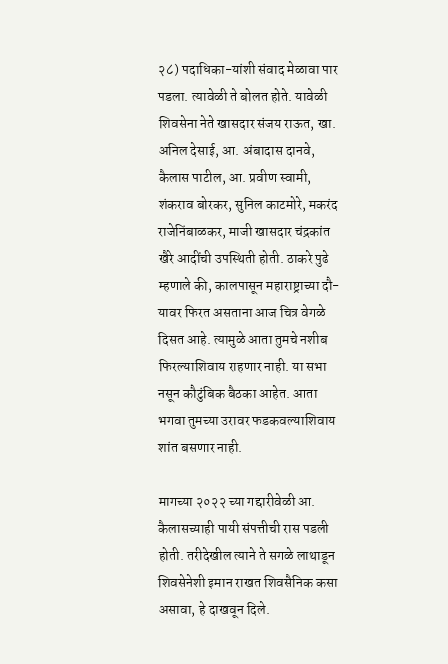२८) पदाधिका-यांशी संवाद मेळावा पार पडला. त्यावेळी ते बोलत होते. यावेळी शिवसेना नेते खासदार संजय राऊत, खा. अनिल देसाई, आ. अंबादास दानवे, कैलास पाटील, आ. प्रवीण स्वामी, शंकराव बोरकर, सुनिल काटमोरे, मकरंद राजेनिंबाळकर, माजी खासदार चंद्रकांत खैरे आदींची उपस्थिती होती. ठाकरे पुढे म्हणाले की, कालपासून महाराष्ट्राच्या दौ-यावर फिरत असताना आज चित्र वेगळे दिसत आहे. त्यामुळे आता तुमचे नशीब फिरल्याशिवाय राहणार नाही. या सभा नसून कौटुंबिक बैठका आहेत. आता भगवा तुमच्या उरावर फडकवल्याशिवाय शांत बसणार नाही.

मागच्या २०२२ च्या गद्दारीवेळी आ. कैलासच्याही पायी संपत्तीची रास पडली होती. तरीदेखील त्याने ते सगळे लाथाडून शिवसेनेशी इमान राखत शिवसैनिक कसा असावा, हे दाखवून दिले.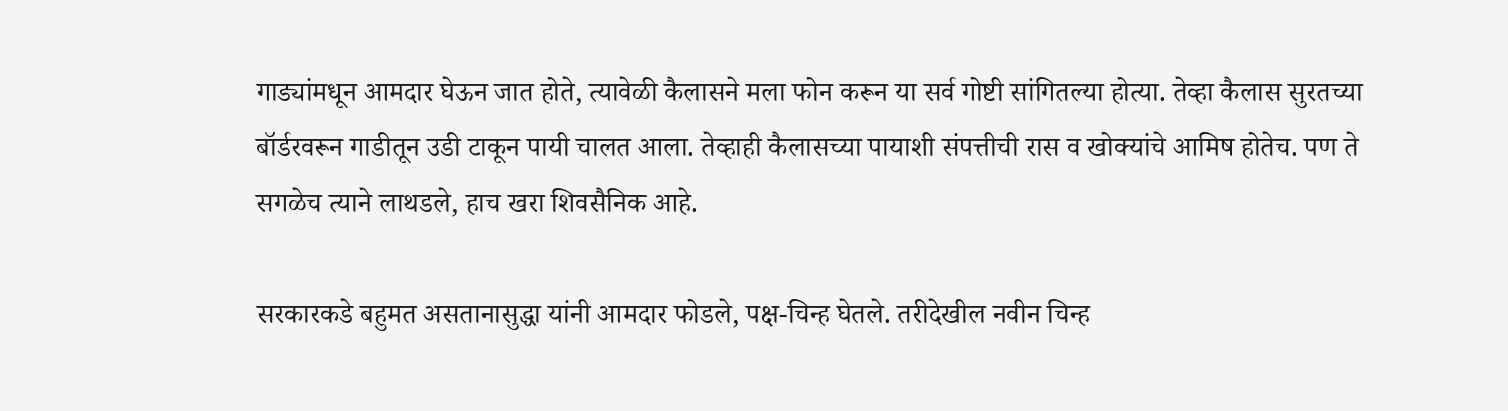गाड्यांमधून आमदार घेऊन जात होते, त्यावेळी कैलासने मला फोन करून या सर्व गोष्टी सांगितल्या होत्या. तेव्हा कैलास सुरतच्या बॉर्डरवरून गाडीतून उडी टाकून पायी चालत आला. तेव्हाही कैलासच्या पायाशी संपत्तीची रास व खोक्यांचे आमिष होतेच. पण ते सगळेच त्याने लाथडले, हाच खरा शिवसैनिक आहे.

सरकारकडे बहुमत असतानासुद्धा यांनी आमदार फोडले, पक्ष-चिन्ह घेतले. तरीदेखील नवीन चिन्ह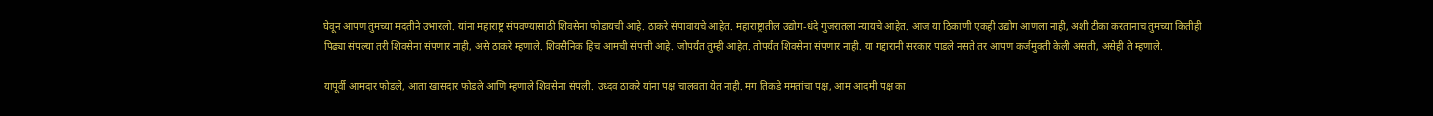घेवून आपण तुमच्या मदतीने उभारलो. यांना महाराष्ट्र संपवण्यासाठी शिवसेना फोडायची आहे. ठाकरे संपावायचे आहेत. महाराष्ट्रातील उद्योग-धंदे गुजरातला न्यायचे आहेत. आज या ठिकाणी एकही उद्योग आणला नाही, अशी टीका करतानाच तुमच्या कितीही पिढ्या संपल्या तरी शिवसेना संपणार नाही, असे ठाकरे म्हणाले. शिवसैनिक हिच आमची संपत्ती आहे. जोपर्यंत तुम्ही आहेत. तोपर्यंत शिवसेना संपणार नाही. या गद्दारानी सरकार पाडले नसते तर आपण कर्जमुक्ती केली असती, असेही ते म्हणाले.

यापूर्वी आमदार फोडले, आता खासदार फोडले आणि म्हणाले शिवसेना संपली. उध्दव ठाकरे यांना पक्ष चालवता येत नाही. मग तिकडे ममतांचा पक्ष, आम आदमी पक्ष का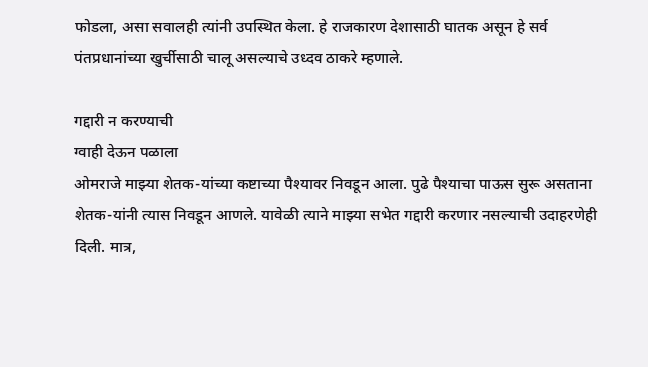फोडला, असा सवालही त्यांनी उपस्थित केला. हे राजकारण देशासाठी घातक असून हे सर्व पंतप्रधानांच्या खुर्चीसाठी चालू असल्याचे उध्दव ठाकरे म्हणाले.

गद्दारी न करण्याची
ग्वाही देऊन पळाला
ओमराजे माझ्या शेतक-यांच्या कष्टाच्या पैश्यावर निवडून आला. पुढे पैश्याचा पाऊस सुरू असताना शेतक-यांनी त्यास निवडून आणले. यावेळी त्याने माझ्या सभेत गद्दारी करणार नसल्याची उदाहरणेही दिली. मात्र,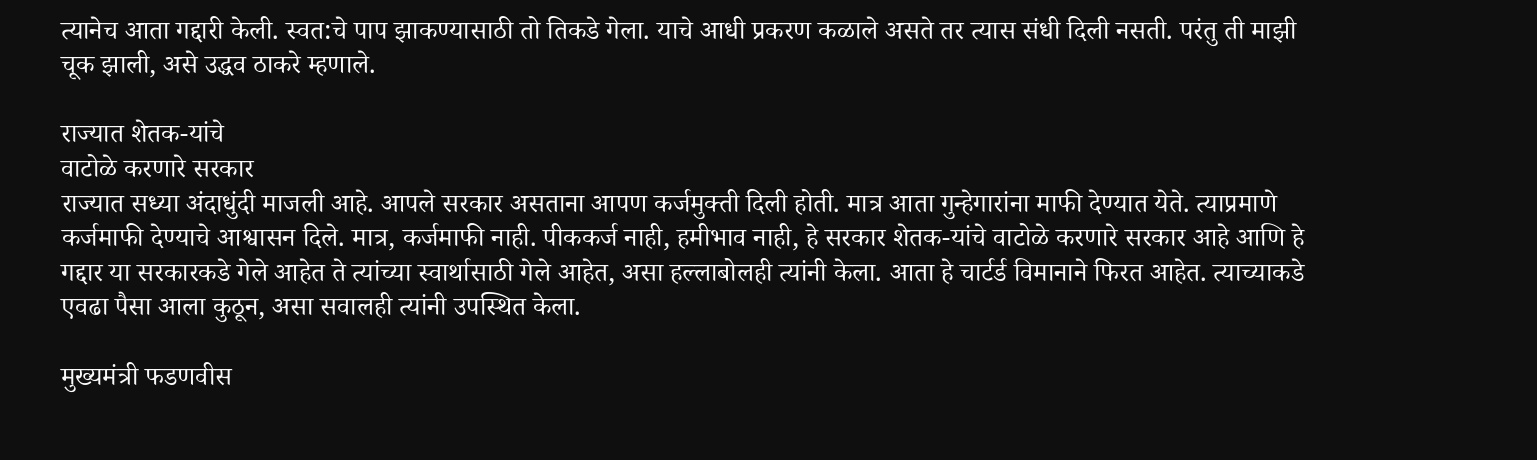त्यानेच आता गद्दारी केली. स्वत:चे पाप झाकण्यासाठी तो तिकडे गेला. याचे आधी प्रकरण कळाले असते तर त्यास संधी दिली नसती. परंतु ती माझी चूक झाली, असे उद्धव ठाकरे म्हणाले.

राज्यात शेतक-यांचे
वाटोळे करणारे सरकार
राज्यात सध्या अंदाधुंदी माजली आहे. आपले सरकार असताना आपण कर्जमुक्ती दिली होती. मात्र आता गुन्हेगारांना माफी देण्यात येते. त्याप्रमाणे कर्जमाफी देण्याचे आश्वासन दिले. मात्र, कर्जमाफी नाही. पीककर्ज नाही, हमीभाव नाही, हे सरकार शेतक-यांचे वाटोळे करणारे सरकार आहे आणि हे गद्दार या सरकारकडे गेले आहेत ते त्यांच्या स्वार्थासाठी गेले आहेत, असा हल्लाबोलही त्यांनी केला. आता हे चार्टर्ड विमानाने फिरत आहेत. त्याच्याकडे एवढा पैसा आला कुठून, असा सवालही त्यांनी उपस्थित केला.

मुख्यमंत्री फडणवीस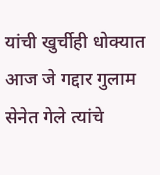यांची खुर्चीही धोक्यात
आज जे गद्दार गुलाम सेनेत गेले त्यांचे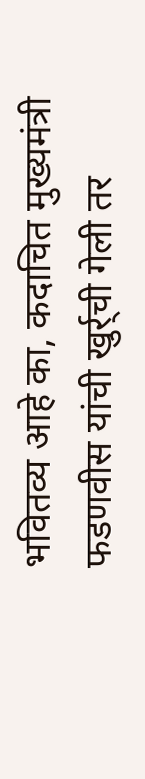भवितव्य आहे का, कदाचित मुख्यमंत्री फडणवीस यांची खुर्र्ची गेली तर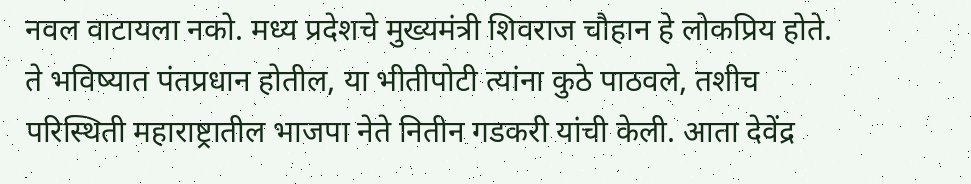नवल वाटायला नको. मध्य प्रदेशचे मुख्यमंत्री शिवराज चौहान हे लोकप्रिय होते. ते भविष्यात पंतप्रधान होतील, या भीतीपोटी त्यांना कुठे पाठवले, तशीच परिस्थिती महाराष्ट्रातील भाजपा नेते नितीन गडकरी यांची केली. आता देवेंद्र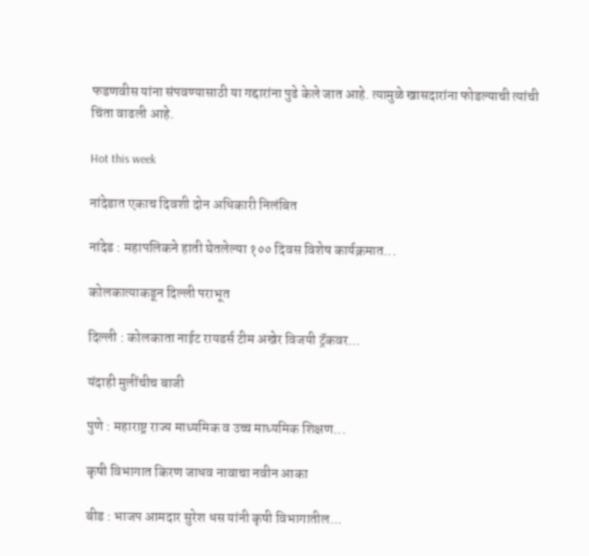फडणवीस यांना संपवण्यासाठी या गद्दारांना पुढे केले जात आहे. त्यामुळे खासदारांना फोडल्याची त्यांची चिंता वाढली आहे.

Hot this week

नांदेडात एकाच दिवशी दोन अधिकारी निलंबित

नांदेड : महापलिकने हाती घेतलेल्या १०० दिवस विशेष कार्यक्रमात...

कोलकात्याकडून दिल्ली पराभूत

दिल्ली : कोलकाता नाईट रायडर्स टीम अखेर विजयी ट्रॅकवर...

यंदाही मुलींचीच बाजी

पुणे : महाराष्ट्र राज्य माध्यमिक व उच्च माध्यमिक शिक्षण...

कृषी विभागात किरण जाधव नावाचा नवीन आका

बीड : भाजप आमदार सुरेश धस यांनी कृषी विभागातील...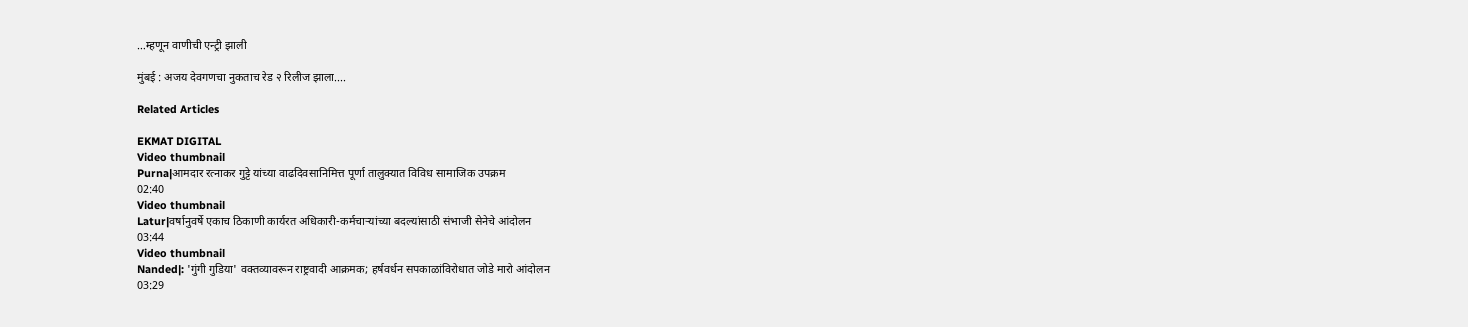…म्हणून वाणीची एन्ट्री झाली

मुंबई : अजय देवगणचा नुकताच रेड २ रिलीज झाला....

Related Articles

EKMAT DIGITAL
Video thumbnail
Purna|आमदार रत्नाकर गुट्टे यांच्या वाढदिवसानिमित्त पूर्णा तालुक्यात विविध सामाजिक उपक्रम
02:40
Video thumbnail
Latur|वर्षानुवर्षे एकाच ठिकाणी कार्यरत अधिकारी-कर्मचाऱ्यांच्या बदल्यांसाठी संभाजी सेनेचे आंदोलन
03:44
Video thumbnail
Nanded|: 'गुंगी गुडिया' वक्तव्यावरून राष्ट्रवादी आक्रमक; हर्षवर्धन सपकाळांविरोधात जोडे मारो आंदोलन
03:29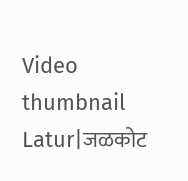Video thumbnail
Latur|जळकोट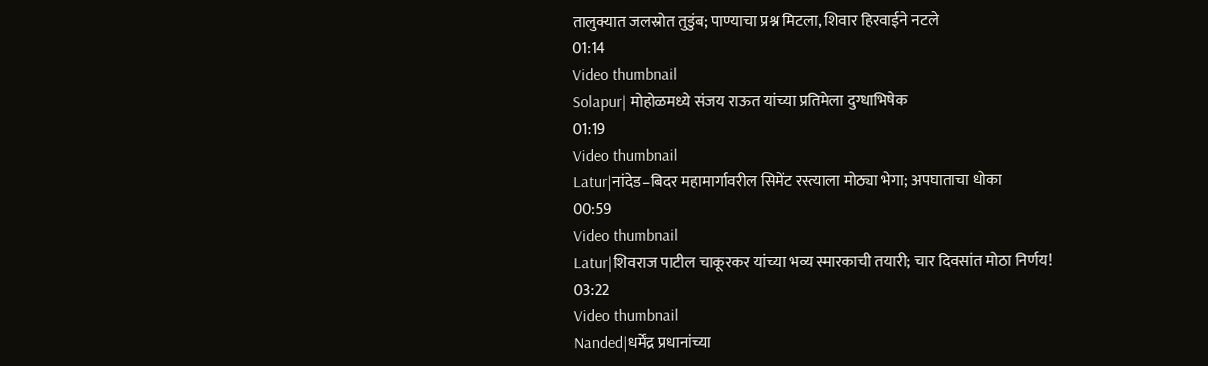तालुक्यात जलस्रोत तुडुंब; पाण्याचा प्रश्न मिटला, शिवार हिरवाईने नटले
01:14
Video thumbnail
Solapur| मोहोळमध्ये संजय राऊत यांच्या प्रतिमेला दुग्धाभिषेक
01:19
Video thumbnail
Latur|नांदेड–बिदर महामार्गावरील सिमेंट रस्त्याला मोठ्या भेगा; अपघाताचा धोका
00:59
Video thumbnail
Latur|शिवराज पाटील चाकूरकर यांच्या भव्य स्मारकाची तयारी; चार दिवसांत मोठा निर्णय!
03:22
Video thumbnail
Nanded|धर्मेंद्र प्रधानांच्या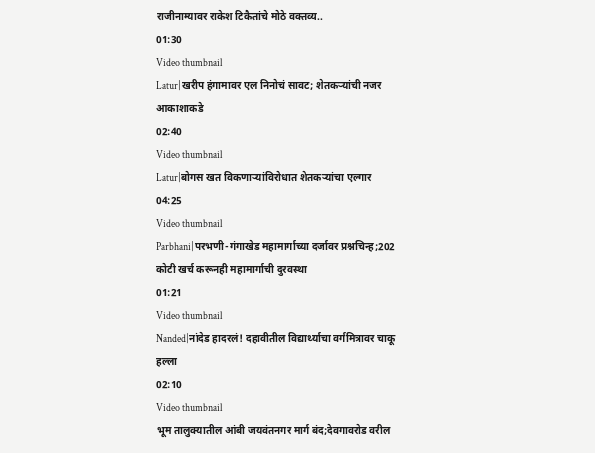राजीनाम्यावर राकेश टिकैतांचे मोठे वक्तव्य..
01:30
Video thumbnail
Latur|खरीप हंगामावर एल निनोचं सावट; शेतकऱ्यांची नजर आकाशाकडे
02:40
Video thumbnail
Latur|बोगस खत विकणाऱ्यांविरोधात शेतकऱ्यांचा एल्गार
04:25
Video thumbnail
Parbhani|परभणी-गंगाखेड महामार्गाच्या दर्जावर प्रश्नचिन्ह;202 कोटी खर्च करूनही महामार्गाची दुरवस्था
01:21
Video thumbnail
Nanded|नांदेड हादरलं! दहावीतील विद्यार्थ्याचा वर्गमित्रावर चाकू हल्ला
02:10
Video thumbnail
भूम तालुक्यातील आंबी जयवंतनगर मार्ग बंद;देवगावरोड वरील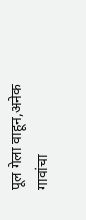पूल गेला वाहून,अनेक गावांचा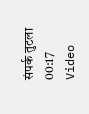संपर्क तुटला
00:17
Video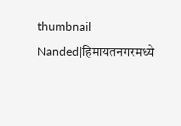thumbnail
Nanded|हिमायतनगरमध्ये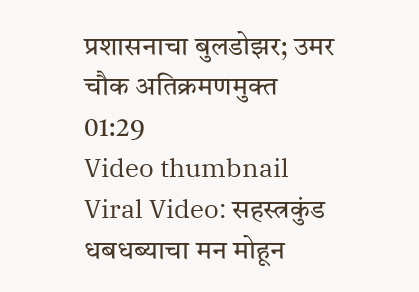प्रशासनाचा बुलडोझर; उमर चौक अतिक्रमणमुक्त
01:29
Video thumbnail
Viral Video: सहस्त्रकुंड धबधब्याचा मन मोहून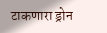टाकणारा ड्रोन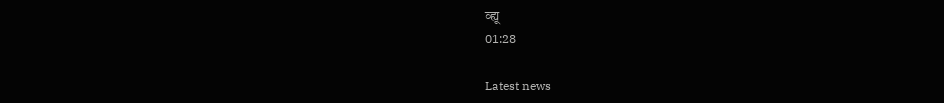व्ह्यू
01:28

Latest news